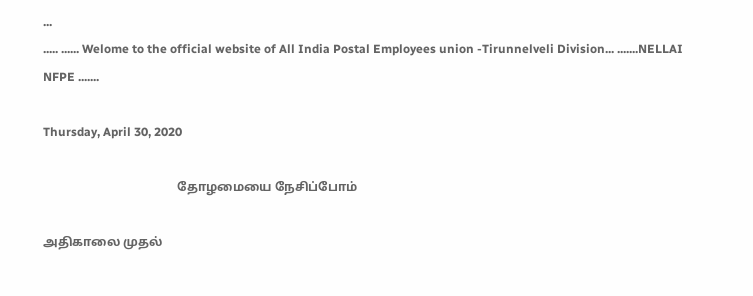...
..... ...... Welome to the official website of All India Postal Employees union -Tirunnelveli Division... .......NELLAI NFPE .......

Thursday, April 30, 2020

                                           தோழமையை நேசிப்போம்

அதிகாலை முதல்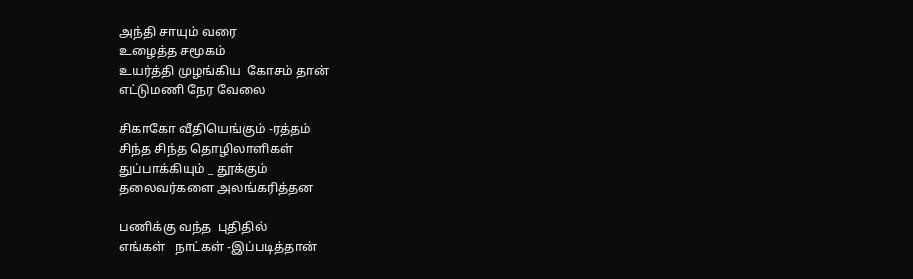அந்தி சாயும் வரை
உழைத்த சமூகம்
உயர்த்தி முழங்கிய  கோசம் தான்
எட்டுமணி நேர வேலை

சிகாகோ வீதியெங்கும் -ரத்தம்
சிந்த சிந்த தொழிலாளிகள்
துப்பாக்கியும் _ தூக்கும்
தலைவர்களை அலங்கரித்தன

பணிக்கு வந்த  புதிதில்
எங்கள்   நாட்கள் -இப்படித்தான்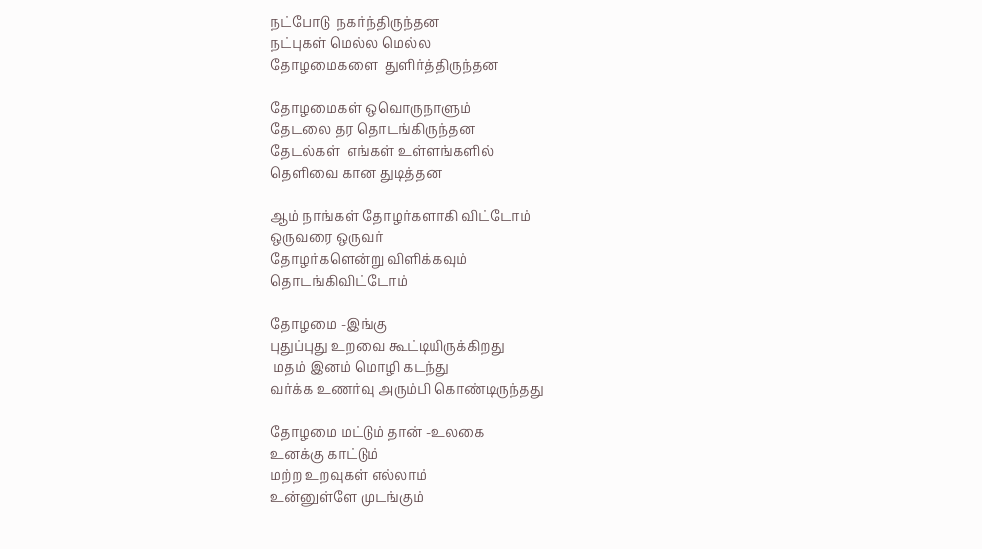நட்போடு  நகர்ந்திருந்தன
நட்புகள் மெல்ல மெல்ல
தோழமைகளை  துளிர்த்திருந்தன

தோழமைகள் ஒவொருநாளும்
தேடலை தர தொடங்கிருந்தன
தேடல்கள்  எங்கள் உள்ளங்களில்
தெளிவை கான துடித்தன

ஆம் நாங்கள் தோழர்களாகி விட்டோம்
ஒருவரை ஒருவர்
தோழர்களென்று விளிக்கவும்
தொடங்கிவிட்டோம்

தோழமை -இங்கு
புதுப்புது உறவை கூட்டியிருக்கிறது
 மதம் இனம் மொழி கடந்து
வர்க்க உணர்வு அரும்பி கொண்டிருந்தது

தோழமை மட்டும் தான் -உலகை
உனக்கு காட்டும்
மற்ற உறவுகள் எல்லாம்
உன்னுள்ளே முடங்கும்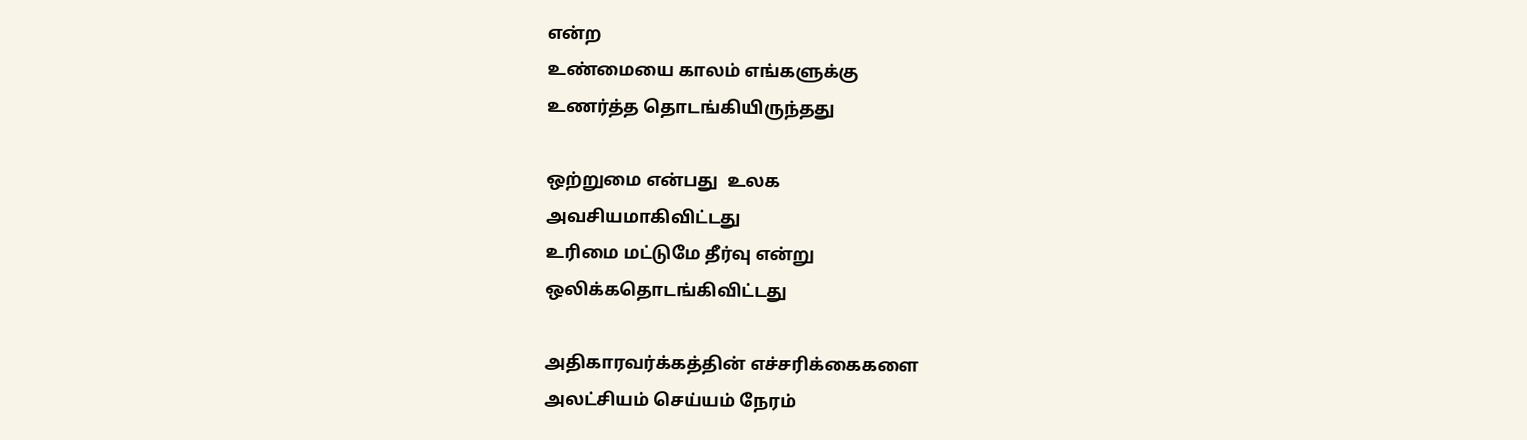என்ற
உண்மையை காலம் எங்களுக்கு
உணர்த்த தொடங்கியிருந்தது

ஒற்றுமை என்பது  உலக
அவசியமாகிவிட்டது
உரிமை மட்டுமே தீர்வு என்று
ஒலிக்கதொடங்கிவிட்டது

அதிகாரவர்க்கத்தின் எச்சரிக்கைகளை
அலட்சியம் செய்யம் நேரம்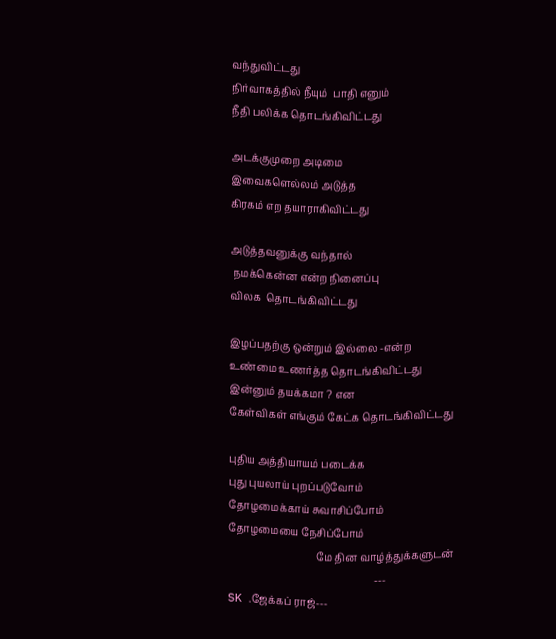வந்துவிட்டது
நிர்வாகத்தில் நீயும்  பாதி எனும்
நீதி பலிக்க தொடங்கிவிட்டது

அடக்குமுறை அடிமை
இவைகளெல்லம் அடுத்த
கிரகம் எற தயாராகிவிட்டது

அடுத்தவனுக்கு வந்தால்
 நமக்கென்ன என்ற நினைப்பு
விலக  தொடங்கிவிட்டது

இழப்பதற்கு ஒன்றும் இல்லை -என்ற
உண்மை உணர்த்த தொடங்கிவிட்டது
இன்னும் தயக்கமா ? என
கேள்விகள் எங்கும் கேட்க தொடங்கிவிட்டது

புதிய அத்தியாயம் படைக்க
புது புயலாய் புறப்படுவோம்
தோழமைக்காய் சுவாசிப்போம்
தோழமையை நேசிப்போம்
                                   மே தின வாழ்த்துக்களுடன்
                                                          ---   SK .ஜேக்கப் ராஜ்---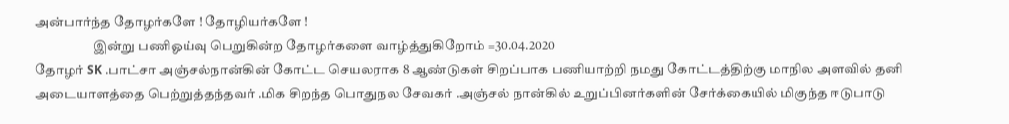அன்பார்ந்த தோழர்களே ! தோழியர்களே !
                      இன்று பணிஓய்வு பெறுகின்ற தோழர்களை வாழ்த்துகிறோம் =30.04.2020
தோழர் SK .பாட்சா அஞ்சல்நான்கின் கோட்ட செயலராக 8 ஆண்டுகள் சிறப்பாக பணியாற்றி நமது கோட்டத்திற்கு மாநில அளவில் தனி அடையாளத்தை பெற்றுத்தந்தவர் .மிக சிறந்த பொதுநல சேவகர் .அஞ்சல் நான்கில் உறுப்பினர்களின் சேர்க்கையில் மிகுந்த ஈடுபாடு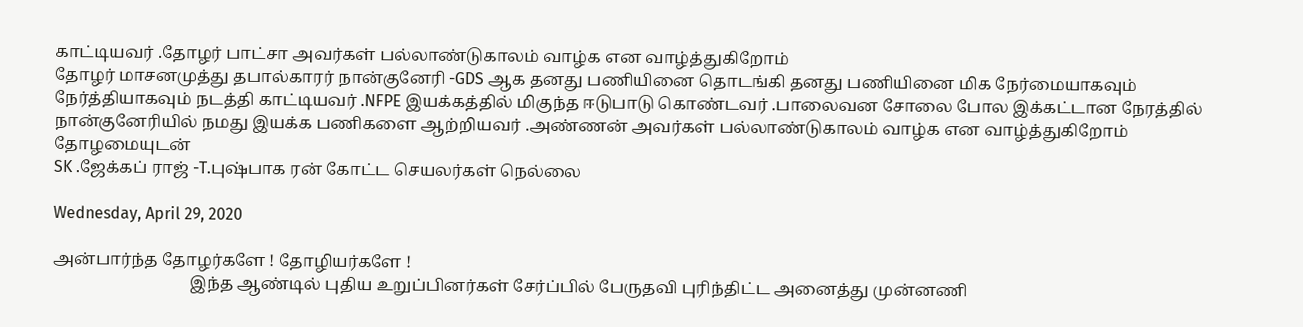காட்டியவர் .தோழர் பாட்சா அவர்கள் பல்லாண்டுகாலம் வாழ்க என வாழ்த்துகிறோம்
தோழர் மாசனமுத்து தபால்காரர் நான்குனேரி -GDS ஆக தனது பணியினை தொடங்கி தனது பணியினை மிக நேர்மையாகவும் நேர்த்தியாகவும் நடத்தி காட்டியவர் .NFPE இயக்கத்தில் மிகுந்த ஈடுபாடு கொண்டவர் .பாலைவன சோலை போல இக்கட்டான நேரத்தில் நான்குனேரியில் நமது இயக்க பணிகளை ஆற்றியவர் .அண்ணன் அவர்கள் பல்லாண்டுகாலம் வாழ்க என வாழ்த்துகிறோம்
தோழமையுடன்
SK .ஜேக்கப் ராஜ் -T.புஷ்பாக ரன் கோட்ட செயலர்கள் நெல்லை

Wednesday, April 29, 2020

அன்பார்ந்த தோழர்களே ! தோழியர்களே !
                                 இந்த ஆண்டில் புதிய உறுப்பினர்கள் சேர்ப்பில் பேருதவி புரிந்திட்ட அனைத்து முன்னணி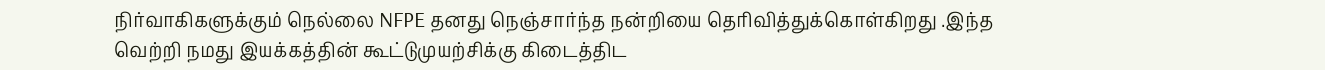நிர்வாகிகளுக்கும் நெல்லை NFPE தனது நெஞ்சார்ந்த நன்றியை தெரிவித்துக்கொள்கிறது .இந்த வெற்றி நமது இயக்கத்தின் கூட்டுமுயற்சிக்கு கிடைத்திட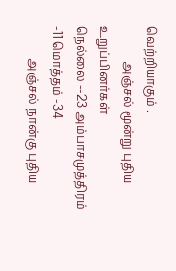வெற்றியாகும் .
            அஞ்சல் மூன்று புதிய உறுப்பினர்கள்
நெல்லை --23 அம்பாசமுத்திரம் -11 மொத்தம் -34
           அஞ்சல் நான்கு புதிய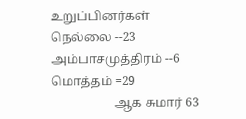உறுப்பினர்கள்
நெல்லை --23  அம்பாசமுத்திரம் --6 மொத்தம் =29
                    ஆக சுமார் 63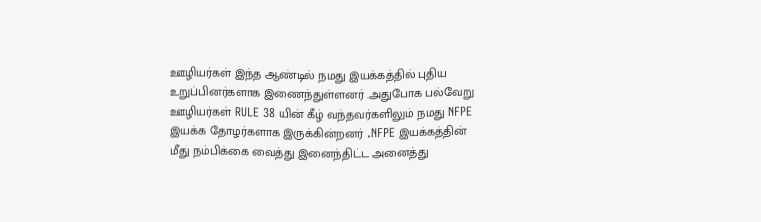ஊழியர்கள் இந்த ஆண்டில் நமது இயக்கத்தில் புதிய உறுப்பினர்களாக இணைந்துள்ளனர் .அதுபோக பல்வேறு ஊழியர்கள் RULE 38 யின் கீழ் வந்தவர்களிலும் நமது NFPE இயக்க தோழர்களாக இருக்கின்றனர் .NFPE இயக்கத்தின் மீது நம்பிக்கை வைத்து இனைந்திட்ட அனைத்து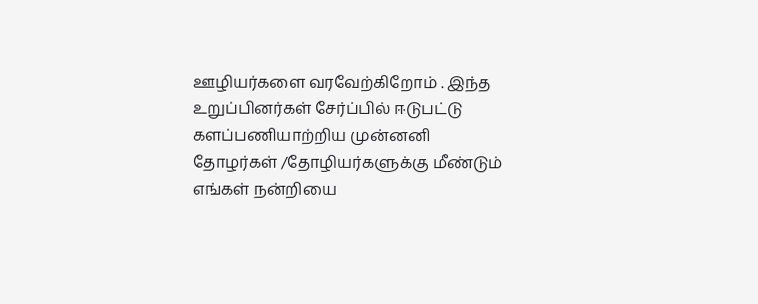ஊழியர்களை வரவேற்கிறோம் . இந்த உறுப்பினர்கள் சேர்ப்பில் ஈடுபட்டு களப்பணியாற்றிய முன்னனி தோழர்கள் /தோழியர்களுக்கு மீண்டும் எங்கள் நன்றியை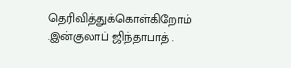தெரிவித்துக்கொள்கிறோம் .இன்குலாப் ஜிந்தாபாத் .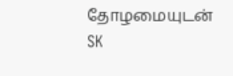தோழமையுடன்
SK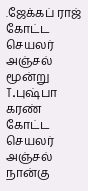.ஜேக்கப் ராஜ் கோட்ட செயலர் அஞ்சல் மூன்று
T.புஷ்பா கரண் கோட்ட செயலர் அஞ்சல் நான்கு